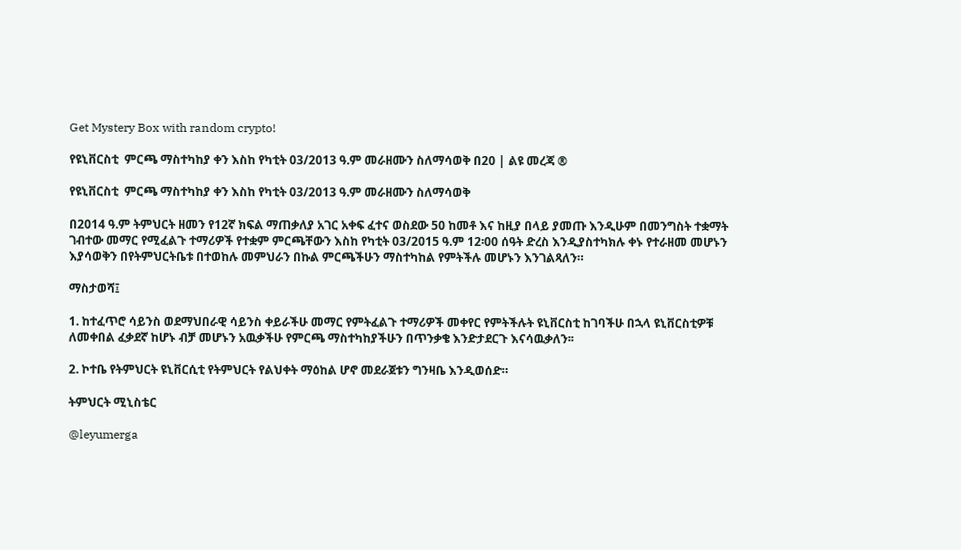Get Mystery Box with random crypto!

የዩኒቨርስቲ  ምርጫ ማስተካከያ ቀን እስከ የካቲት 03/2013 ዓ.ም መራዘሙን ስለማሳወቅ በ20 | ልዩ መረጃ ®

የዩኒቨርስቲ  ምርጫ ማስተካከያ ቀን እስከ የካቲት 03/2013 ዓ.ም መራዘሙን ስለማሳወቅ

በ2014 ዓ.ም ትምህርት ዘመን የ12ኛ ክፍል ማጠቃለያ አገር አቀፍ ፈተና ወስደው 50 ከመቶ እና ከዚያ በላይ ያመጡ እንዲሁም በመንግስት ተቋማት ገብተው መማር የሚፈልጉ ተማሪዎች የተቋም ምርጫቸውን እስከ የካቲት 03/2015 ዓ.ም 12፡00 ሰዓት ድረስ እንዲያስተካክሉ ቀኑ የተራዘመ መሆኑን እያሳወቅን በየትምህርትቤቱ በተወከሉ መምህራን በኩል ምርጫችሁን ማስተካከል የምትችሉ መሆኑን እንገልጻለን።

ማስታወሻ፤

1. ከተፈጥሮ ሳይንስ ወደማህበራዊ ሳይንስ ቀይራችሁ መማር የምትፈልጉ ተማሪዎች መቀየር የምትችሉት ዩኒቨርስቲ ከገባችሁ በኋላ ዩኒቨርስቲዎቹ ለመቀበል ፈቃደኛ ከሆኑ ብቻ መሆኑን አዉቃችሁ የምርጫ ማስተካከያችሁን በጥንቃቄ እንድታደርጉ እናሳዉቃለን፡፡

2. ኮተቤ የትምህርት ዩኒቨርሲቲ የትምህርት የልህቀት ማዕከል ሆኖ መደራጀቱን ግንዛቤ እንዲወሰድ።

ትምህርት ሚኒስቴር

@leyumerga